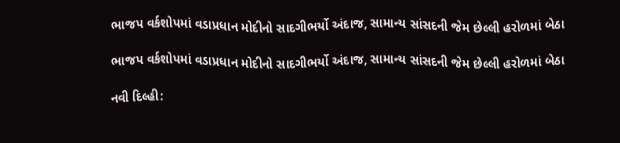ભાજપ વર્કશોપમાં વડાપ્રધાન મોદીનો સાદગીભર્યો અંદાજ, સામાન્ય સાંસદની જેમ છેલ્લી હરોળમાં બેઠા

ભાજપ વર્કશોપમાં વડાપ્રધાન મોદીનો સાદગીભર્યો અંદાજ, સામાન્ય સાંસદની જેમ છેલ્લી હરોળમાં બેઠા

નવી દિલ્હી: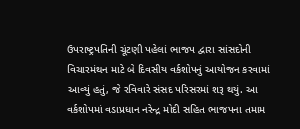ઉપરાષ્ટ્રપતિની ચૂંટણી પહેલાં ભાજપ દ્વારા સાંસદોની વિચારમંથન માટે બે દિવસીય વર્કશોપનું આયોજન કરવામાં આવ્યું હતું, જે રવિવારે સંસદ પરિસરમાં શરૂ થયું. આ વર્કશોપમાં વડાપ્રધાન નરેન્દ્ર મોદી સહિત ભાજપના તમામ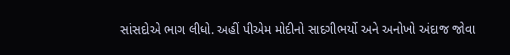સાંસદોએ ભાગ લીધો. અહીં પીએમ મોદીનો સાદગીભર્યો અને અનોખો અંદાજ જોવા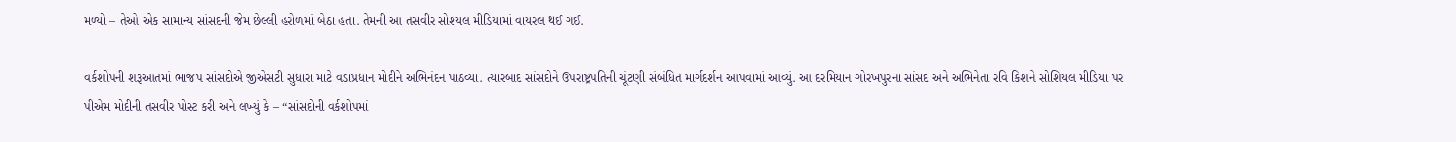મળ્યો – તેઓ એક સામાન્ય સાંસદની જેમ છેલ્લી હરોળમાં બેઠા હતા. તેમની આ તસવીર સોશ્યલ મીડિયામાં વાયરલ થઈ ગઈ.

વર્કશોપની શરૂઆતમાં ભાજપ સાંસદોએ જીએસટી સુધારા માટે વડાપ્રધાન મોદીને અભિનંદન પાઠવ્યા. ત્યારબાદ સાંસદોને ઉપરાષ્ટ્રપતિની ચૂંટણી સંબંધિત માર્ગદર્શન આપવામાં આવ્યું. આ દરમિયાન ગોરખપુરના સાંસદ અને અભિનેતા રવિ કિશને સોશિયલ મીડિયા પર પીએમ મોદીની તસવીર પોસ્ટ કરી અને લખ્યું કે – “સાંસદોની વર્કશોપમાં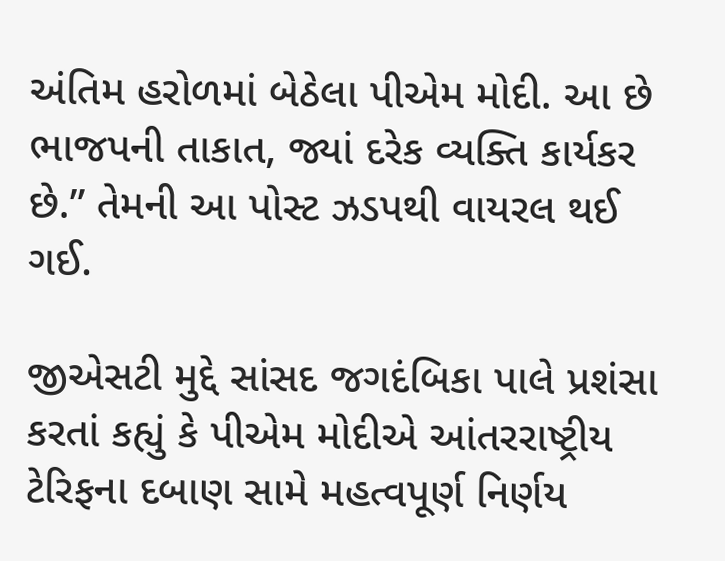અંતિમ હરોળમાં બેઠેલા પીએમ મોદી. આ છે ભાજપની તાકાત, જ્યાં દરેક વ્યક્તિ કાર્યકર છે.” તેમની આ પોસ્ટ ઝડપથી વાયરલ થઈ ગઈ.

જીએસટી મુદ્દે સાંસદ જગદંબિકા પાલે પ્રશંસા કરતાં કહ્યું કે પીએમ મોદીએ આંતરરાષ્ટ્રીય ટેરિફના દબાણ સામે મહત્વપૂર્ણ નિર્ણય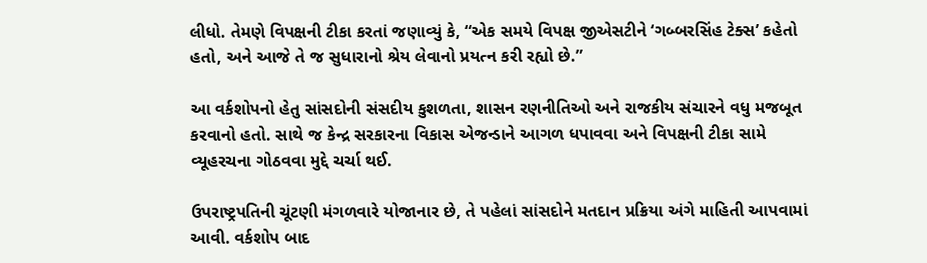લીધો. તેમણે વિપક્ષની ટીકા કરતાં જણાવ્યું કે, “એક સમયે વિપક્ષ જીએસટીને ‘ગબ્બરસિંહ ટેક્સ’ કહેતો હતો, અને આજે તે જ સુધારાનો શ્રેય લેવાનો પ્રયત્ન કરી રહ્યો છે.”

આ વર્કશોપનો હેતુ સાંસદોની સંસદીય કુશળતા, શાસન રણનીતિઓ અને રાજકીય સંચારને વધુ મજબૂત કરવાનો હતો. સાથે જ કેન્દ્ર સરકારના વિકાસ એજન્ડાને આગળ ધપાવવા અને વિપક્ષની ટીકા સામે વ્યૂહરચના ગોઠવવા મુદ્દે ચર્ચા થઈ.

ઉપરાષ્ટ્રપતિની ચૂંટણી મંગળવારે યોજાનાર છે, તે પહેલાં સાંસદોને મતદાન પ્રક્રિયા અંગે માહિતી આપવામાં આવી. વર્કશોપ બાદ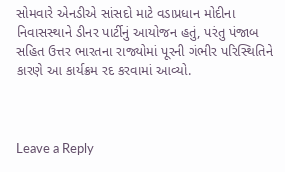સોમવારે એનડીએ સાંસદો માટે વડાપ્રધાન મોદીના નિવાસસ્થાને ડીનર પાર્ટીનું આયોજન હતું, પરંતુ પંજાબ સહિત ઉત્તર ભારતના રાજ્યોમાં પૂરની ગંભીર પરિસ્થિતિને કારણે આ કાર્યક્રમ રદ કરવામાં આવ્યો.



Leave a Reply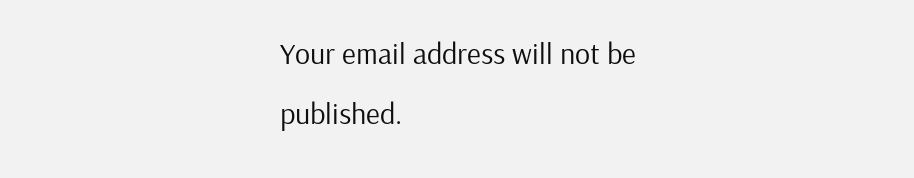Your email address will not be published.